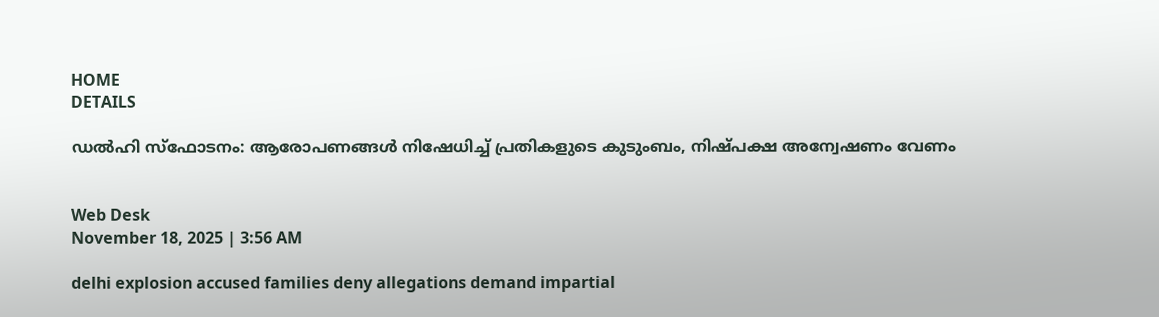HOME
DETAILS

ഡല്‍ഹി സ്ഫോടനം: ആരോപണങ്ങള്‍ നിഷേധിച്ച് പ്രതികളുടെ കുടുംബം, നിഷ്പക്ഷ അന്വേഷണം വേണം


Web Desk
November 18, 2025 | 3:56 AM

delhi explosion accused families deny allegations demand impartial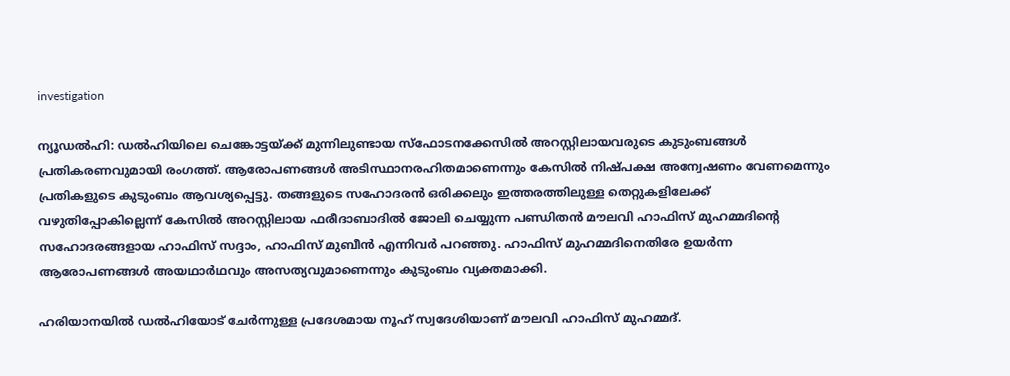investigation

ന്യൂഡല്‍ഹി: ഡല്‍ഹിയിലെ ചെങ്കോട്ടയ്ക്ക് മുന്നിലുണ്ടായ സ്ഫോടനക്കേസില്‍ അറസ്റ്റിലായവരുടെ കുടുംബങ്ങള്‍ പ്രതികരണവുമായി രംഗത്ത്. ആരോപണങ്ങള്‍ അടിസ്ഥാനരഹിതമാണെന്നും കേസില്‍ നിഷ്പക്ഷ അന്വേഷണം വേണമെന്നും പ്രതികളുടെ കുടുംബം ആവശ്യപ്പെട്ടു. തങ്ങളുടെ സഹോദരന്‍ ഒരിക്കലും ഇത്തരത്തിലുള്ള തെറ്റുകളിലേക്ക് വഴുതിപ്പോകില്ലെന്ന് കേസില്‍ അറസ്റ്റിലായ ഫരീദാബാദില്‍ ജോലി ചെയ്യുന്ന പണ്ഡിതന്‍ മൗലവി ഹാഫിസ് മുഹമ്മദിന്റെ സഹോദരങ്ങളായ ഹാഫിസ് സദ്ദാം, ഹാഫിസ് മുബീന്‍ എന്നിവര്‍ പറഞ്ഞു. ഹാഫിസ് മുഹമ്മദിനെതിരേ ഉയര്‍ന്ന ആരോപണങ്ങള്‍ അയഥാര്‍ഥവും അസത്യവുമാണെന്നും കുടുംബം വ്യക്തമാക്കി.

ഹരിയാനയില്‍ ഡല്‍ഹിയോട് ചേര്‍ന്നുള്ള പ്രദേശമായ നൂഹ് സ്വദേശിയാണ് മൗലവി ഹാഫിസ് മുഹമ്മദ്.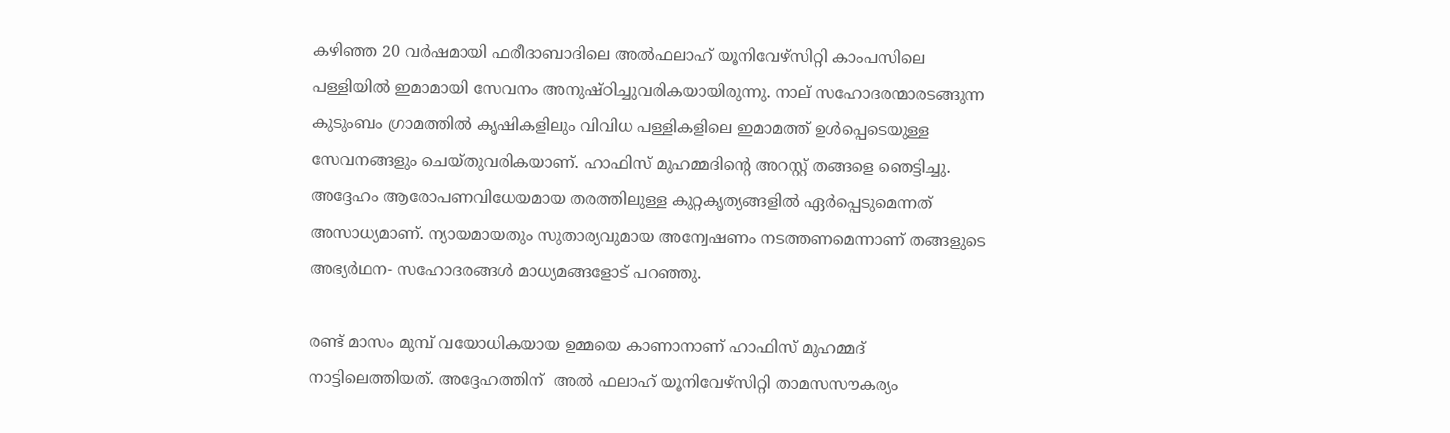കഴിഞ്ഞ 20 വര്‍ഷമായി ഫരീദാബാദിലെ അല്‍ഫലാഹ് യൂനിവേഴ്സിറ്റി കാംപസിലെ പള്ളിയില്‍ ഇമാമായി സേവനം അനുഷ്ഠിച്ചുവരികയായിരുന്നു. നാല് സഹോദരന്മാരടങ്ങുന്ന കുടുംബം ഗ്രാമത്തില്‍ കൃഷികളിലും വിവിധ പള്ളികളിലെ ഇമാമത്ത് ഉള്‍പ്പെടെയുള്ള സേവനങ്ങളും ചെയ്തുവരികയാണ്. ഹാഫിസ് മുഹമ്മദിന്റെ അറസ്റ്റ് തങ്ങളെ ഞെട്ടിച്ചു. അദ്ദേഹം ആരോപണവിധേയമായ തരത്തിലുള്ള കുറ്റകൃത്യങ്ങളില്‍ ഏര്‍പ്പെടുമെന്നത് അസാധ്യമാണ്. ന്യായമായതും സുതാര്യവുമായ അന്വേഷണം നടത്തണമെന്നാണ് തങ്ങളുടെ അഭ്യര്‍ഥന- സഹോദരങ്ങള്‍ മാധ്യമങ്ങളോട് പറഞ്ഞു.

രണ്ട് മാസം മുമ്പ് വയോധികയായ ഉമ്മയെ കാണാനാണ് ഹാഫിസ് മുഹമ്മദ് നാട്ടിലെത്തിയത്. അദ്ദേഹത്തിന്  അല്‍ ഫലാഹ് യൂനിവേഴ്സിറ്റി താമസസൗകര്യം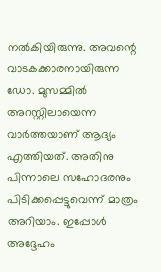നല്‍കിയിരുന്നു. അവന്റെ വാടകക്കാരനായിരുന്ന ഡോ. മുസമ്മില്‍ അറസ്റ്റിലായെന്ന വാര്‍ത്തയാണ് ആദ്യം എത്തിയത്. അതിനു പിന്നാലെ സഹോദരനും പിടിക്കപ്പെട്ടുവെന്ന് മാത്രം അറിയാം. ഇപ്പോള്‍ അദ്ദേഹം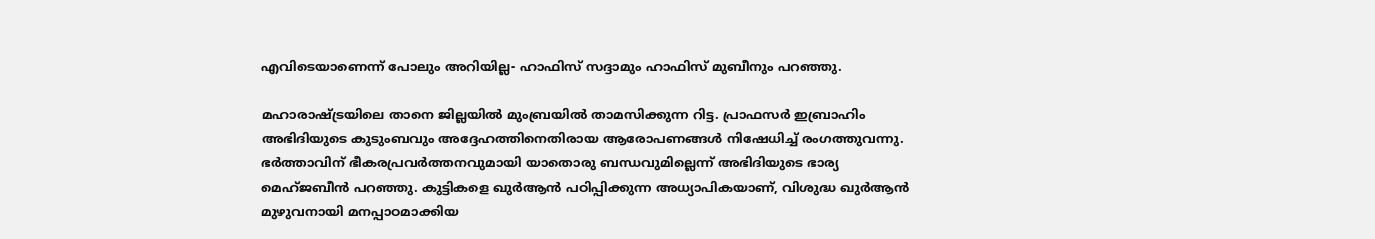എവിടെയാണെന്ന് പോലും അറിയില്ല- ഹാഫിസ് സദ്ദാമും ഹാഫിസ് മുബീനും പറഞ്ഞു.

മഹാരാഷ്ട്രയിലെ താനെ ജില്ലയില്‍ മുംബ്രയില്‍ താമസിക്കുന്ന റിട്ട. പ്രാഫസര്‍ ഇബ്രാഹിം അഭിദിയുടെ കുടുംബവും അദ്ദേഹത്തിനെതിരായ ആരോപണങ്ങള്‍ നിഷേധിച്ച് രംഗത്തുവന്നു. ഭര്‍ത്താവിന് ഭീകരപ്രവര്‍ത്തനവുമായി യാതൊരു ബന്ധവുമില്ലെന്ന് അഭിദിയുടെ ഭാര്യ മെഹ്ജബീന്‍ പറഞ്ഞു. കുട്ടികളെ ഖുര്‍ആന്‍ പഠിപ്പിക്കുന്ന അധ്യാപികയാണ്, വിശുദ്ധ ഖുര്‍ആന്‍ മുഴുവനായി മനപ്പാഠമാക്കിയ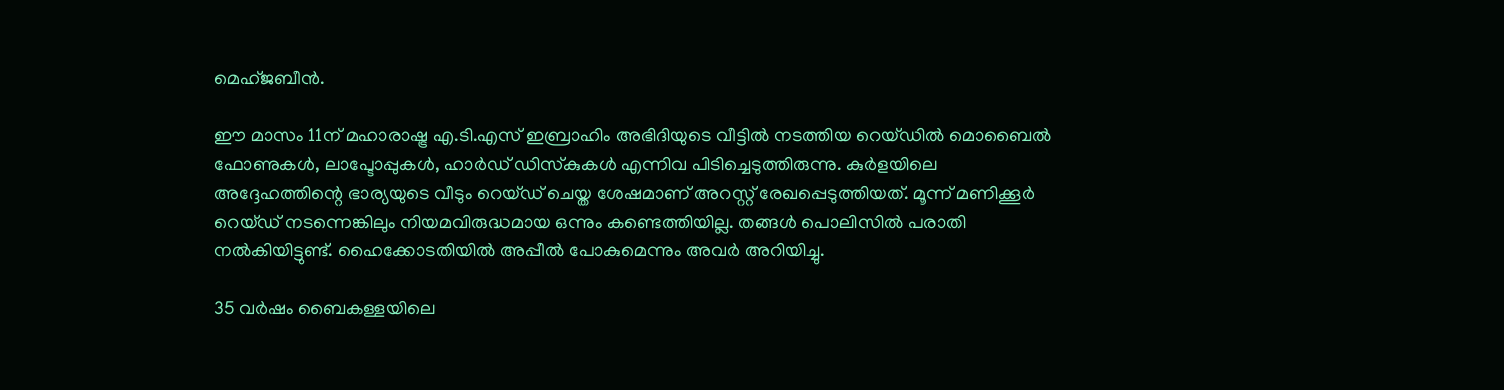മെഹ്ജബീന്‍.

ഈ മാസം 11ന് മഹാരാഷ്ട്ര എ.ടി.എസ് ഇബ്രാഹിം അഭിദിയുടെ വീട്ടില്‍ നടത്തിയ റെയ്ഡില്‍ മൊബൈല്‍ ഫോണുകള്‍, ലാപ്ടോപ്പുകള്‍, ഹാര്‍ഡ് ഡിസ്‌കുകള്‍ എന്നിവ പിടിച്ചെടുത്തിരുന്നു. കുര്‍ളയിലെ അദ്ദേഹത്തിന്റെ ഭാര്യയുടെ വീടും റെയ്ഡ് ചെയ്ത ശേഷമാണ് അറസ്റ്റ് രേഖപ്പെടുത്തിയത്. മൂന്ന് മണിക്കൂര്‍ റെയ്ഡ് നടന്നെങ്കിലും നിയമവിരുദ്ധമായ ഒന്നും കണ്ടെത്തിയില്ല. തങ്ങള്‍ പൊലിസില്‍ പരാതി നല്‍കിയിട്ടുണ്ട്. ഹൈക്കോടതിയില്‍ അപ്പീല്‍ പോകുമെന്നും അവര്‍ അറിയിച്ചു.

35 വര്‍ഷം ബൈകള്ളയിലെ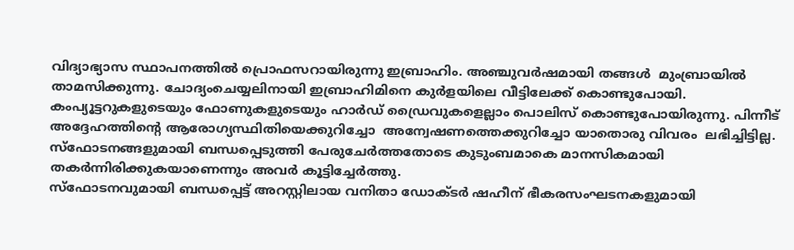വിദ്യാഭ്യാസ സ്ഥാപനത്തില്‍ പ്രൊഫസറായിരുന്നു ഇബ്രാഹിം. അഞ്ചുവര്‍ഷമായി തങ്ങള്‍  മുംബ്രായില്‍ താമസിക്കുന്നു. ചോദ്യംചെയ്യലിനായി ഇബ്രാഹിമിനെ കുര്‍ളയിലെ വീട്ടിലേക്ക് കൊണ്ടുപോയി. കംപ്യൂട്ടറുകളുടെയും ഫോണുകളുടെയും ഹാര്‍ഡ് ഡ്രൈവുകളെല്ലാം പൊലിസ് കൊണ്ടുപോയിരുന്നു. പിന്നീട് അദ്ദേഹത്തിന്റെ ആരോഗ്യസ്ഥിതിയെക്കുറിച്ചോ  അന്വേഷണത്തെക്കുറിച്ചോ യാതൊരു വിവരം  ലഭിച്ചിട്ടില്ല. സ്ഫോടനങ്ങളുമായി ബന്ധപ്പെടുത്തി പേരുചേര്‍ത്തതോടെ കുടുംബമാകെ മാനസികമായി തകര്‍ന്നിരിക്കുകയാണെന്നും അവര്‍ കൂട്ടിച്ചേര്‍ത്തു.
സ്ഫോടനവുമായി ബന്ധപ്പെട്ട് അറസ്റ്റിലായ വനിതാ ഡോക്ടര്‍ ഷഹീന് ഭീകരസംഘടനകളുമായി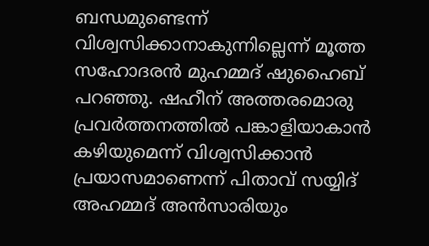ബന്ധമുണ്ടെന്ന് വിശ്വസിക്കാനാകുന്നില്ലെന്ന് മൂത്ത സഹോദരന്‍ മുഹമ്മദ് ഷുഹൈബ് പറഞ്ഞു. ഷഹീന് അത്തരമൊരു പ്രവര്‍ത്തനത്തില്‍ പങ്കാളിയാകാന്‍ കഴിയുമെന്ന് വിശ്വസിക്കാന്‍ പ്രയാസമാണെന്ന് പിതാവ് സയ്യിദ് അഹമ്മദ് അന്‍സാരിയും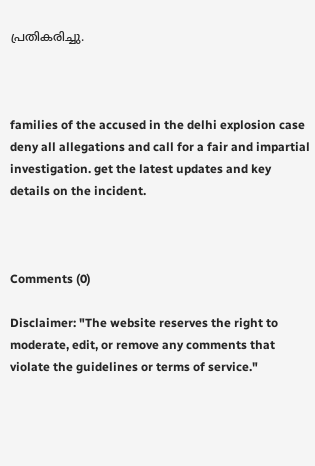പ്രതികരിച്ചു.



families of the accused in the delhi explosion case deny all allegations and call for a fair and impartial investigation. get the latest updates and key details on the incident.



Comments (0)

Disclaimer: "The website reserves the right to moderate, edit, or remove any comments that violate the guidelines or terms of service."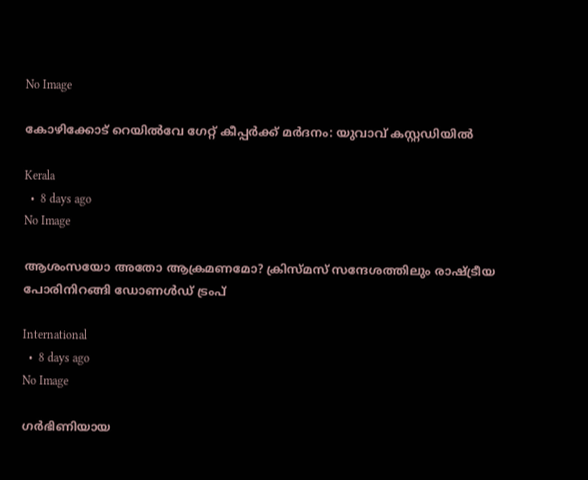No Image

കോഴിക്കോട് റെയിൽവേ ഗേറ്റ് കീപ്പർക്ക് മർദനം: യുവാവ് കസ്റ്റഡിയിൽ

Kerala
  •  8 days ago
No Image

ആശംസയോ അതോ ആക്രമണമോ? ക്രിസ്മസ് സന്ദേശത്തിലും രാഷ്ട്രീയ പോരിനിറങ്ങി ഡോണൾഡ് ട്രംപ്

International
  •  8 days ago
No Image

ഗർഭിണിയായ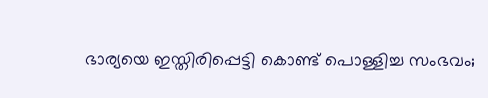ഭാര്യയെ ഇസ്തിരിപ്പെട്ടി കൊണ്ട് പൊള്ളിച്ച സംഭവം;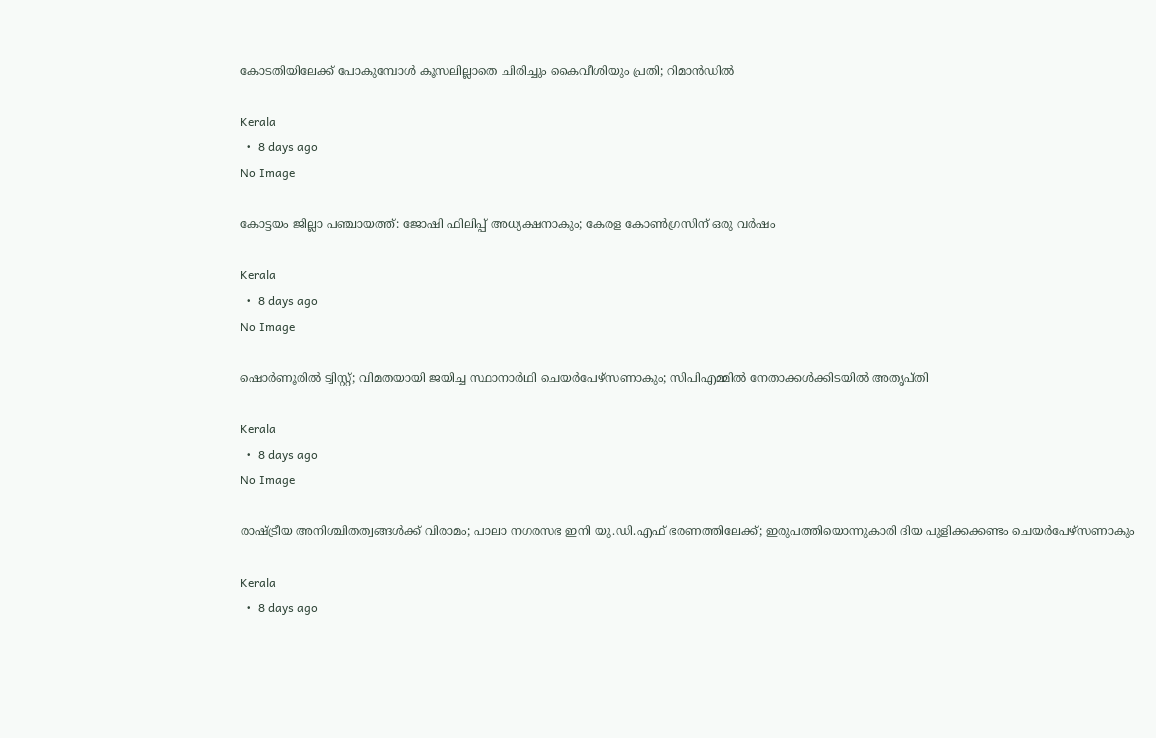കോടതിയിലേക്ക് പോകുമ്പോൾ കൂസലില്ലാതെ ചിരിച്ചും കൈവീശിയും പ്രതി; റിമാൻഡിൽ

Kerala
  •  8 days ago
No Image

കോട്ടയം ജില്ലാ പഞ്ചായത്ത്: ജോഷി ഫിലിപ്പ് അധ്യക്ഷനാകും; കേരള കോൺഗ്രസിന് ഒരു വർഷം

Kerala
  •  8 days ago
No Image

ഷൊർണൂരിൽ ട്വിസ്റ്റ്; വിമതയായി ജയിച്ച സ്ഥാനാർഥി ചെയർപേഴ്‌സണാകും; സിപിഎമ്മിൽ നേതാക്കൾക്കിടയിൽ അതൃപ്തി

Kerala
  •  8 days ago
No Image

രാഷ്ട്രീയ അനിശ്ചിതത്വങ്ങൾക്ക് വിരാമം; പാലാ നഗരസഭ ഇനി യു.ഡി.എഫ് ഭരണത്തിലേക്ക്; ഇരുപത്തിയൊന്നുകാരി ദിയ പുളിക്കക്കണ്ടം ചെയർപേഴ്സണാകും

Kerala
  •  8 days ago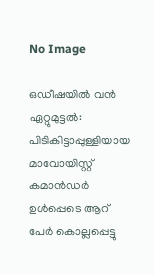No Image

ഒഡീഷയിൽ വൻ ഏറ്റുമുട്ടൽ: പിടികിട്ടാപ്പുള്ളിയായ മാവോയിസ്റ്റ് കമാൻഡർ ഉൾപ്പെടെ ആറ് പേർ കൊല്ലപ്പെട്ടു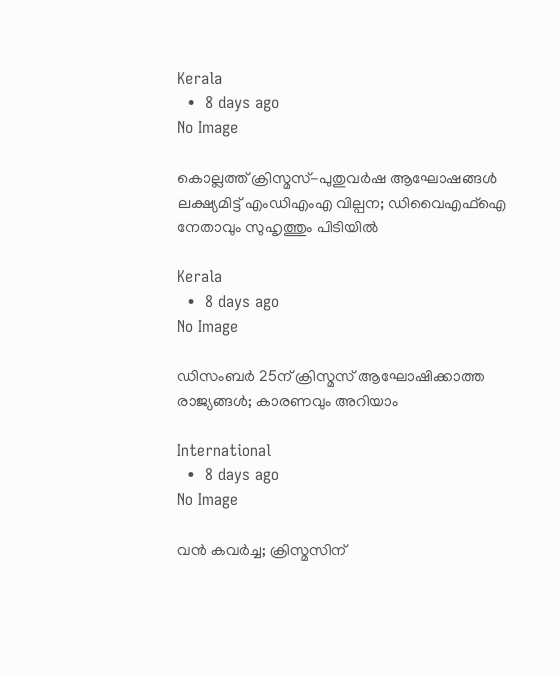Kerala
  •  8 days ago
No Image

കൊല്ലത്ത് ക്രിസ്മസ്-പുതുവർഷ ആഘോഷങ്ങൾ ലക്ഷ്യമിട്ട് എംഡിഎംഎ വില്പന; ഡിവൈഎഫ്ഐ നേതാവും സുഹൃത്തും പിടിയിൽ

Kerala
  •  8 days ago
No Image

ഡിസംബര്‍ 25ന് ക്രിസ്മസ് ആഘോഷിക്കാത്ത രാജ്യങ്ങള്‍; കാരണവും അറിയാം

International
  •  8 days ago
No Image

വൻ കവർച്ച; ക്രിസ്മസിന്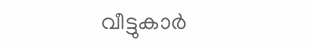വീട്ടുകാർ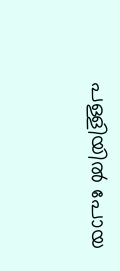പള്ളിയിൽ പോയ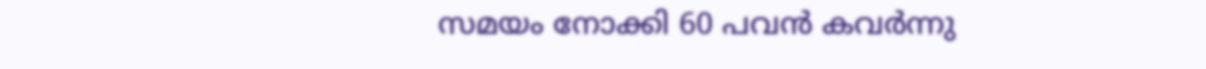സമയം നോക്കി 60 പവൻ കവർന്നു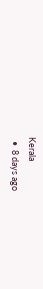Kerala
  •  8 days ago